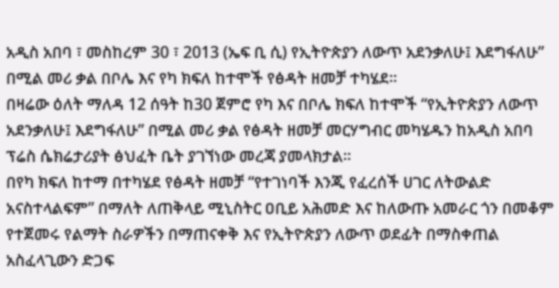አዲስ አበባ ፣ መስከረም 30 ፣ 2013 (ኤፍ ቢ ሲ) የኢትዮጵያን ለውጥ አደንቃለሁ፤ እደግፋለሁ” በሚል መሪ ቃል በቦሌ እና የካ ክፍለ ከተሞች የፅዳት ዘመቻ ተካሄደ፡፡
በዛሬው ዕለት ማለዳ 12 ሰዓት ከ30 ጀምሮ የካ እና በቦሌ ክፍለ ከተሞች “የኢትዮጵያን ለውጥ አደንቃለሁ፤ እደግፋለሁ” በሚል መሪ ቃል የፅዳት ዘመቻ መርሃግብር መካሄዱን ከአዲስ አበባ ፕሬስ ሴክሬታሪያት ፅህፈት ቤት ያገኘነው መረጃ ያመላክታል፡፡
በየካ ክፍለ ከተማ በተካሄደ የፅዳት ዘመቻ “የተገነባች እንጂ የፈረሰች ሀገር ለትውልድ አናስተላልፍም” በማለት ለጠቅላይ ሚኒስትር ዐቢይ አሕመድ እና ከለውጡ አመራር ጎን በመቆም የተጀመሩ የልማት ስራዎችን በማጠናቀቅ እና የኢትዮጵያን ለውጥ ወደፊት በማስቀጠል አስፈላጊውን ድጋፍ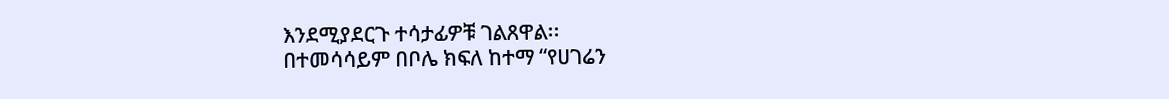እንደሚያደርጉ ተሳታፊዎቹ ገልጸዋል፡፡
በተመሳሳይም በቦሌ ክፍለ ከተማ “የሀገሬን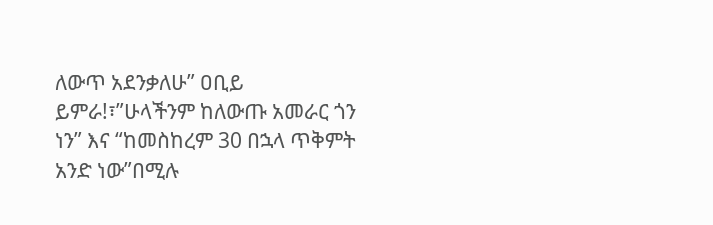ለውጥ አደንቃለሁ” ዐቢይ ይምራ!፣”ሁላችንም ከለውጡ አመራር ጎን ነን” እና “ከመስከረም 30 በኋላ ጥቅምት አንድ ነው”በሚሉ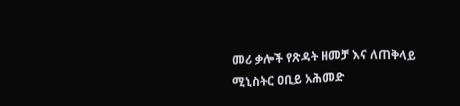መሪ ቃሎች የጽዳት ዘመቻ እና ለጠቅላይ ሚኒስትር ዐቢይ አሕመድ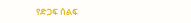የድጋፍ ሰልፍ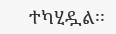ተካሂዷል፡፡